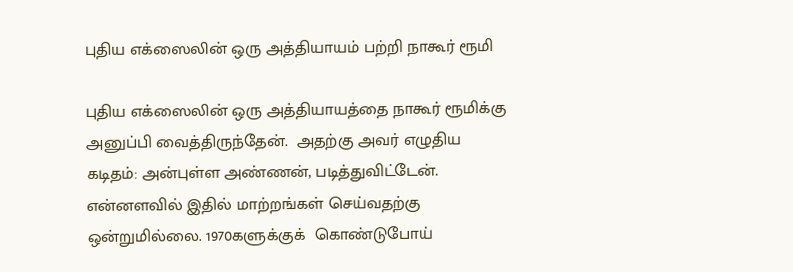புதிய எக்ஸைலின் ஒரு அத்தியாயம் பற்றி நாகூர் ரூமி

புதிய எக்ஸைலின் ஒரு அத்தியாயத்தை நாகூர் ரூமிக்கு அனுப்பி வைத்திருந்தேன்.  அதற்கு அவர் எழுதிய கடிதம்: அன்புள்ள அண்ணன், படித்துவிட்டேன். என்னளவில் இதில் மாற்றங்கள் செய்வதற்கு ஒன்றுமில்லை. 1970களுக்குக்  கொண்டுபோய்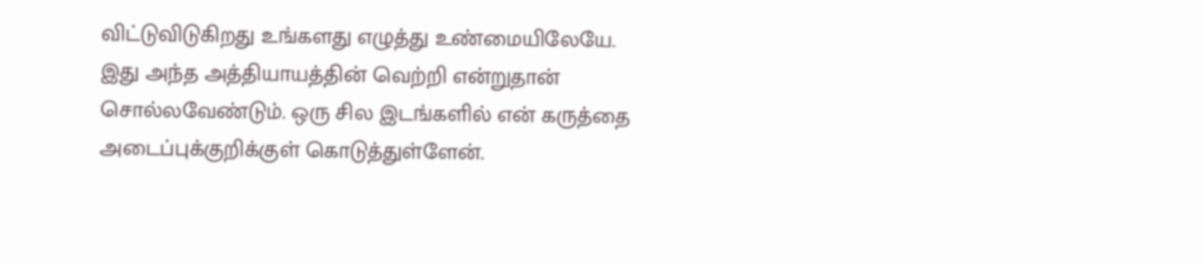விட்டுவிடுகிறது உங்களது எழுத்து உண்மையிலேயே. இது அந்த அத்தியாயத்தின் வெற்றி என்றுதான் சொல்லவேண்டும். ஒரு சில இடங்களில் என் கருத்தை அடைப்புக்குறிக்குள் கொடுத்துள்ளேன்.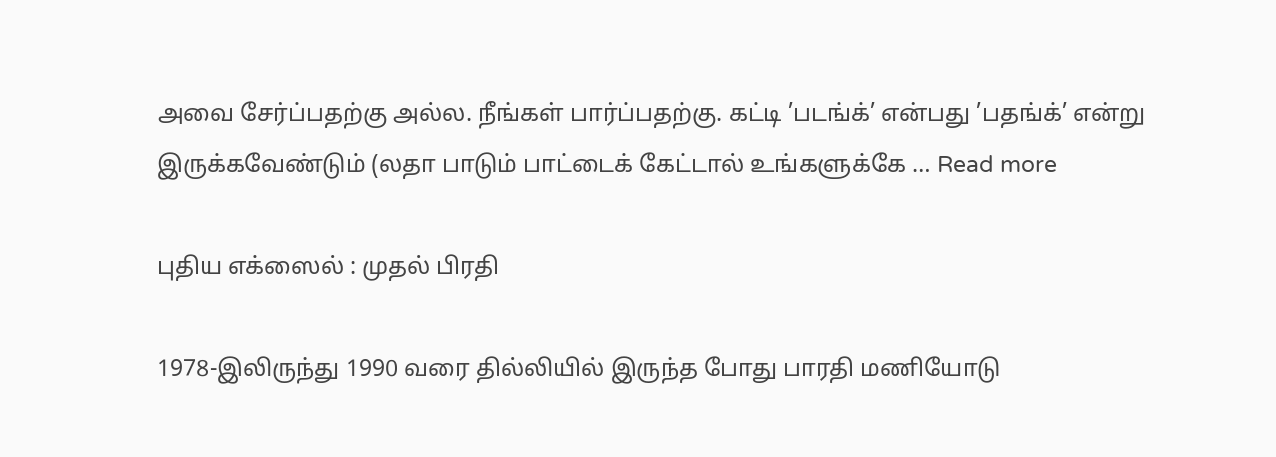அவை சேர்ப்பதற்கு அல்ல. நீங்கள் பார்ப்பதற்கு. கட்டி ’படங்க்’ என்பது ’பதங்க்’ என்று இருக்கவேண்டும் (லதா பாடும் பாட்டைக் கேட்டால் உங்களுக்கே … Read more

புதிய எக்ஸைல் : முதல் பிரதி

1978-இலிருந்து 1990 வரை தில்லியில் இருந்த போது பாரதி மணியோடு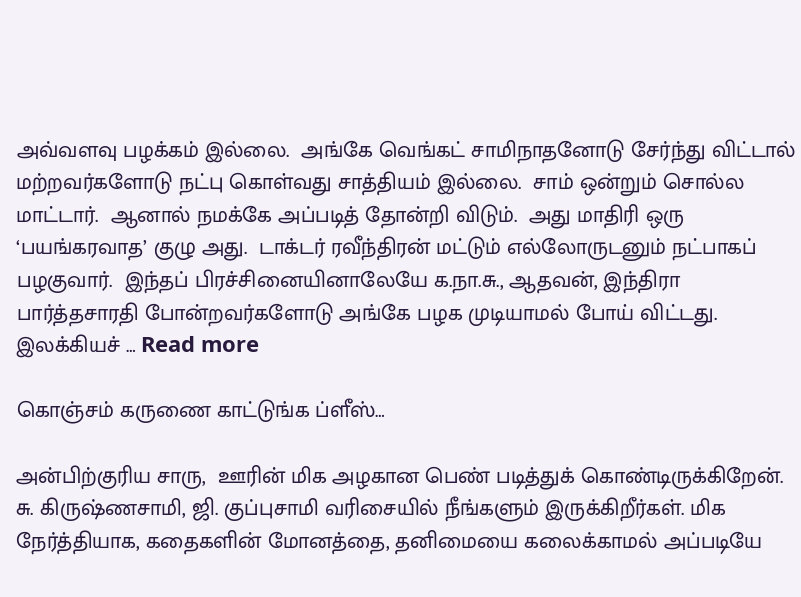அவ்வளவு பழக்கம் இல்லை.  அங்கே வெங்கட் சாமிநாதனோடு சேர்ந்து விட்டால் மற்றவர்களோடு நட்பு கொள்வது சாத்தியம் இல்லை.  சாம் ஒன்றும் சொல்ல மாட்டார்.  ஆனால் நமக்கே அப்படித் தோன்றி விடும்.  அது மாதிரி ஒரு ‘பயங்கரவாத’ குழு அது.  டாக்டர் ரவீந்திரன் மட்டும் எல்லோருடனும் நட்பாகப் பழகுவார்.  இந்தப் பிரச்சினையினாலேயே க.நா.சு., ஆதவன், இந்திரா பார்த்தசாரதி போன்றவர்களோடு அங்கே பழக முடியாமல் போய் விட்டது.  இலக்கியச் … Read more

கொஞ்சம் கருணை காட்டுங்க ப்ளீஸ்…

அன்பிற்குரிய சாரு,  ஊரின் மிக அழகான பெண் படித்துக் கொண்டிருக்கிறேன். சு. கிருஷ்ணசாமி, ஜி. குப்புசாமி வரிசையில் நீங்களும் இருக்கிறீர்கள். மிக நேர்த்தியாக, கதைகளின் மோனத்தை, தனிமையை கலைக்காமல் அப்படியே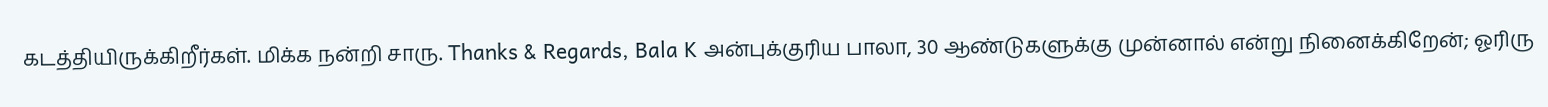கடத்தியிருக்கிறீர்கள். மிக்க நன்றி சாரு. Thanks & Regards, Bala K அன்புக்குரிய பாலா, 30 ஆண்டுகளுக்கு முன்னால் என்று நினைக்கிறேன்; ஓரிரு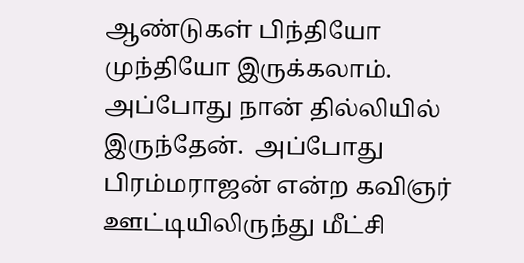ஆண்டுகள் பிந்தியோ முந்தியோ இருக்கலாம்.  அப்போது நான் தில்லியில் இருந்தேன்.  அப்போது பிரம்மராஜன் என்ற கவிஞர் ஊட்டியிலிருந்து மீட்சி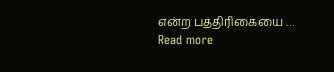என்ற பத்திரிகையை … Read more